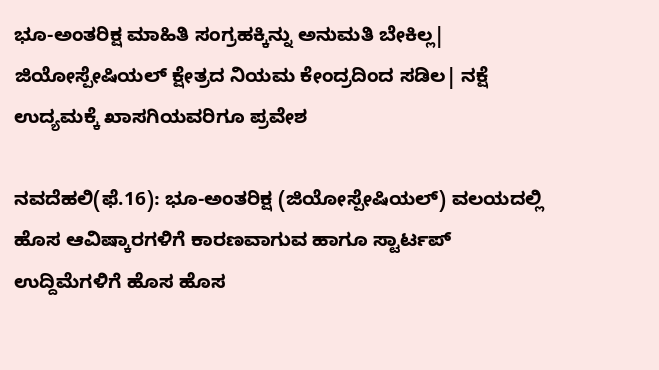ಭೂ-ಅಂತರಿಕ್ಷ ಮಾಹಿತಿ ಸಂಗ್ರಹಕ್ಕಿನ್ನು ಅನುಮತಿ ಬೇಕಿಲ್ಲ| ಜಿಯೋಸ್ಪೇಷಿಯಲ್‌ ಕ್ಷೇತ್ರದ ನಿಯಮ ಕೇಂದ್ರದಿಂದ ಸಡಿಲ| ನಕ್ಷೆ ಉದ್ಯಮಕ್ಕೆ ಖಾಸಗಿಯವರಿಗೂ ಪ್ರವೇಶ

ನವದೆಹಲಿ(ಫೆ.16): ಭೂ-ಅಂತರಿಕ್ಷ (ಜಿಯೋಸ್ಪೇಷಿಯಲ್‌) ವಲಯದಲ್ಲಿ ಹೊಸ ಆವಿಷ್ಕಾರಗಳಿಗೆ ಕಾರಣವಾಗುವ ಹಾಗೂ ಸ್ಟಾರ್ಟಪ್‌ ಉದ್ದಿಮೆಗಳಿಗೆ ಹೊಸ ಹೊಸ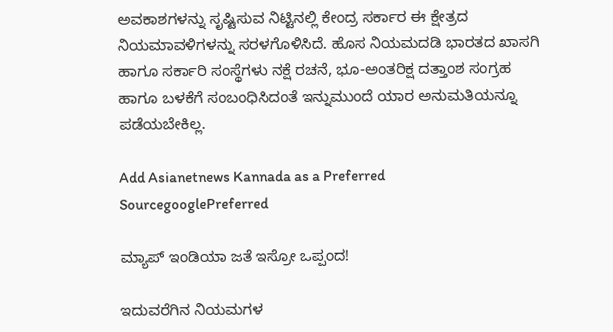ಅವಕಾಶಗಳನ್ನು ಸೃಷ್ಟಿಸುವ ನಿಟ್ಟಿನಲ್ಲಿ ಕೇಂದ್ರ ಸರ್ಕಾರ ಈ ಕ್ಷೇತ್ರದ ನಿಯಮಾವಳಿಗಳನ್ನು ಸರಳಗೊಳಿಸಿದೆ. ಹೊಸ ನಿಯಮದಡಿ ಭಾರತದ ಖಾಸಗಿ ಹಾಗೂ ಸರ್ಕಾರಿ ಸಂಸ್ಥೆಗಳು ನಕ್ಷೆ ರಚನೆ, ಭೂ-ಅಂತರಿಕ್ಷ ದತ್ತಾಂಶ ಸಂಗ್ರಹ ಹಾಗೂ ಬಳಕೆಗೆ ಸಂಬಂಧಿಸಿದಂತೆ ಇನ್ನುಮುಂದೆ ಯಾರ ಅನುಮತಿಯನ್ನೂ ಪಡೆಯಬೇಕಿಲ್ಲ.

Add Asianetnews Kannada as a Preferred SourcegooglePreferred

ಮ್ಯಾಪ್‌ ಇಂಡಿಯಾ ಜತೆ ಇಸ್ರೋ ಒಪ್ಪಂದ!

ಇದುವರೆಗಿನ ನಿಯಮಗಳ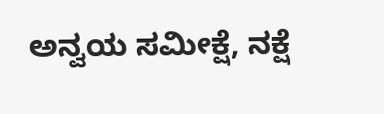ಅನ್ವಯ ಸಮೀಕ್ಷೆ, ನಕ್ಷೆ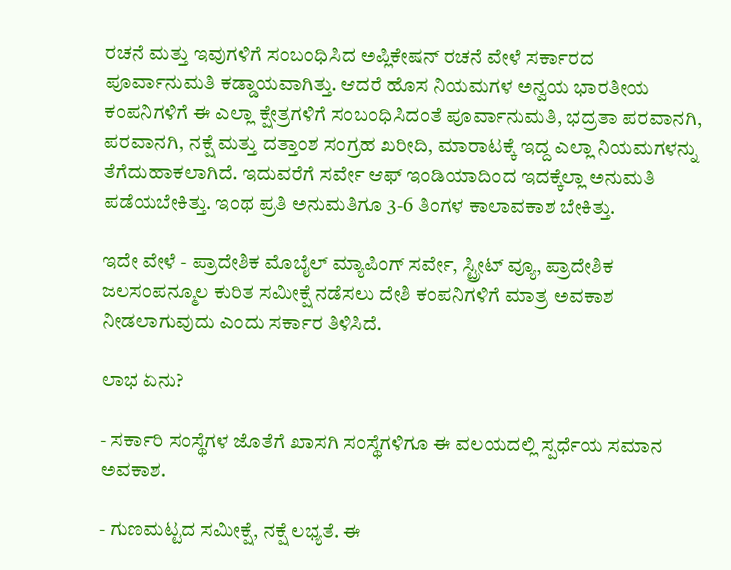ರಚನೆ ಮತ್ತು ಇವುಗಳಿಗೆ ಸಂಬಂಧಿಸಿದ ಅಪ್ಲಿಕೇಷನ್‌ ರಚನೆ ವೇಳೆ ಸರ್ಕಾರದ ಪೂರ್ವಾನುಮತಿ ಕಡ್ಡಾಯವಾಗಿತ್ತು. ಆದರೆ ಹೊಸ ನಿಯಮಗಳ ಅನ್ವಯ ಭಾರತೀಯ ಕಂಪನಿಗಳಿಗೆ ಈ ಎಲ್ಲಾ ಕ್ಷೇತ್ರಗಳಿಗೆ ಸಂಬಂಧಿಸಿದಂತೆ ಪೂರ್ವಾನುಮತಿ, ಭದ್ರತಾ ಪರವಾನಗಿ, ಪರವಾನಗಿ, ನಕ್ಷೆ ಮತ್ತು ದತ್ತಾಂಶ ಸಂಗ್ರಹ ಖರೀದಿ, ಮಾರಾಟಕ್ಕೆ ಇದ್ದ ಎಲ್ಲಾ ನಿಯಮಗಳನ್ನು ತೆಗೆದುಹಾಕಲಾಗಿದೆ. ಇದುವರೆಗೆ ಸರ್ವೇ ಆಫ್‌ ಇಂಡಿಯಾದಿಂದ ಇದಕ್ಕೆಲ್ಲಾ ಅನುಮತಿ ಪಡೆಯಬೇಕಿತ್ತು. ಇಂಥ ಪ್ರತಿ ಅನುಮತಿಗೂ 3-6 ತಿಂಗಳ ಕಾಲಾವಕಾಶ ಬೇಕಿತ್ತು.

ಇದೇ ವೇಳೆ - ಪ್ರಾದೇಶಿಕ ಮೊಬೈಲ್‌ ಮ್ಯಾಪಿಂಗ್‌ ಸರ್ವೇ, ಸ್ಟ್ರೀಟ್‌ ವ್ಯೂ, ಪ್ರಾದೇಶಿಕ ಜಲಸಂಪನ್ಮೂಲ ಕುರಿತ ಸಮೀಕ್ಷೆ ನಡೆಸಲು ದೇಶಿ ಕಂಪನಿಗಳಿಗೆ ಮಾತ್ರ ಅವಕಾಶ ನೀಡಲಾಗುವುದು ಎಂದು ಸರ್ಕಾರ ತಿಳಿಸಿದೆ.

ಲಾಭ ಏನು?

- ಸರ್ಕಾರಿ ಸಂಸ್ಥೆಗಳ ಜೊತೆಗೆ ಖಾಸಗಿ ಸಂಸ್ಥೆಗಳಿಗೂ ಈ ವಲಯದಲ್ಲಿ ಸ್ಪರ್ಧೆಯ ಸಮಾನ ಅವಕಾಶ.

- ಗುಣಮಟ್ಟದ ಸಮೀಕ್ಷೆ, ನಕ್ಷೆ ಲಭ್ಯತೆ. ಈ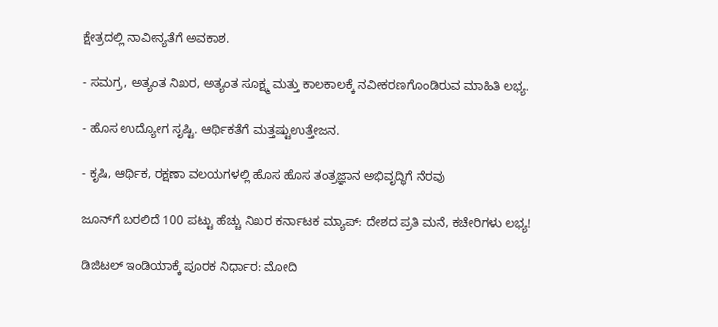ಕ್ಷೇತ್ರದಲ್ಲಿ ನಾವೀನ್ಯತೆಗೆ ಅವಕಾಶ.

- ಸಮಗ್ರ, ಅತ್ಯಂತ ನಿಖರ, ಅತ್ಯಂತ ಸೂಕ್ಷ್ಮ ಮತ್ತು ಕಾಲಕಾಲಕ್ಕೆ ನವೀಕರಣಗೊಂಡಿರುವ ಮಾಹಿತಿ ಲಭ್ಯ.

- ಹೊಸ ಉದ್ಯೋಗ ಸೃಷ್ಟಿ. ಆರ್ಥಿಕತೆಗೆ ಮತ್ತಷ್ಟುಉತ್ತೇಜನ.

- ಕೃಷಿ, ಆರ್ಥಿಕ, ರಕ್ಷಣಾ ವಲಯಗಳಲ್ಲಿ ಹೊಸ ಹೊಸ ತಂತ್ರಜ್ಞಾನ ಅಭಿವೃದ್ಧಿಗೆ ನೆರವು

ಜೂನ್‌ಗೆ ಬರಲಿದೆ 100 ಪಟ್ಟು ಹೆಚ್ಚು ನಿಖರ ಕರ್ನಾಟಕ ಮ್ಯಾಪ್: ದೇಶದ ಪ್ರತಿ ಮನೆ, ಕಚೇರಿಗಳು ಲಭ್ಯ!

ಡಿಜಿಟಲ್‌ ಇಂಡಿಯಾಕ್ಕೆ ಪೂರಕ ನಿರ್ಧಾರ: ಮೋದಿ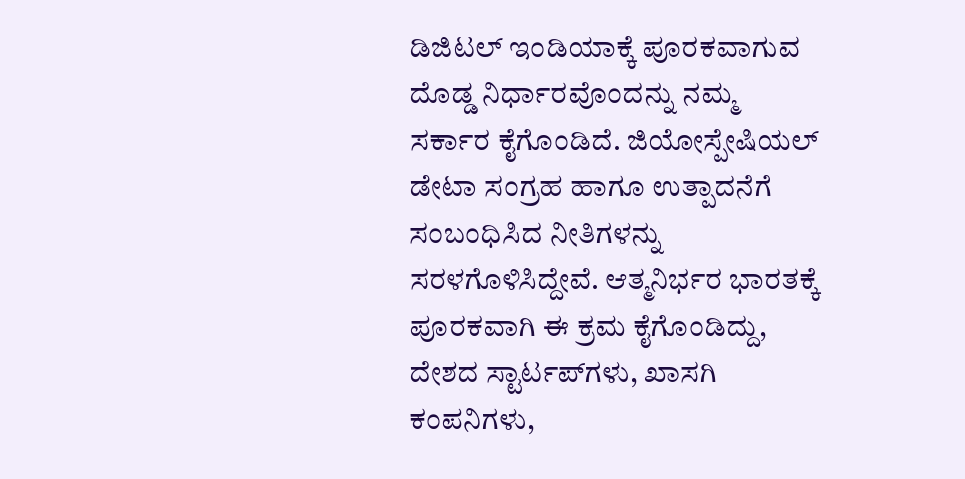ಡಿಜಿಟಲ್‌ ಇಂಡಿಯಾಕ್ಕೆ ಪೂರಕವಾಗುವ ದೊಡ್ಡ ನಿರ್ಧಾರವೊಂದನ್ನು ನಮ್ಮ ಸರ್ಕಾರ ಕೈಗೊಂಡಿದೆ. ಜಿಯೋಸ್ಪೇಷಿಯಲ್‌ ಡೇಟಾ ಸಂಗ್ರಹ ಹಾಗೂ ಉತ್ಪಾದನೆಗೆ ಸಂಬಂಧಿಸಿದ ನೀತಿಗಳನ್ನು ಸರಳಗೊಳಿಸಿದ್ದೇವೆ. ಆತ್ಮನಿರ್ಭರ ಭಾರತಕ್ಕೆ ಪೂರಕವಾಗಿ ಈ ಕ್ರಮ ಕೈಗೊಂಡಿದ್ದು, ದೇಶದ ಸ್ಟಾರ್ಟಪ್‌ಗಳು, ಖಾಸಗಿ ಕಂಪನಿಗಳು,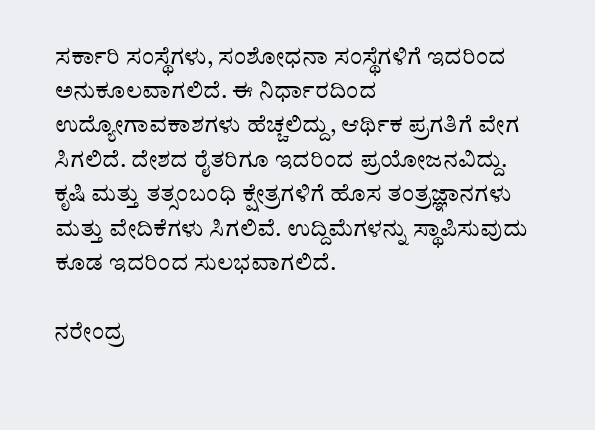ಸರ್ಕಾರಿ ಸಂಸ್ಥೆಗಳು, ಸಂಶೋಧನಾ ಸಂಸ್ಥೆಗಳಿಗೆ ಇದರಿಂದ ಅನುಕೂಲವಾಗಲಿದೆ. ಈ ನಿರ್ಧಾರದಿಂದ ಉದ್ಯೋಗಾವಕಾಶಗಳು ಹೆಚ್ಚಲಿದ್ದು, ಆರ್ಥಿಕ ಪ್ರಗತಿಗೆ ವೇಗ ಸಿಗಲಿದೆ. ದೇಶದ ರೈತರಿಗೂ ಇದರಿಂದ ಪ್ರಯೋಜನವಿದ್ದು. ಕೃಷಿ ಮತ್ತು ತತ್ಸಂಬಂಧಿ ಕ್ಷೇತ್ರಗಳಿಗೆ ಹೊಸ ತಂತ್ರಜ್ಞಾನಗಳು ಮತ್ತು ವೇದಿಕೆಗಳು ಸಿಗಲಿವೆ. ಉದ್ದಿಮೆಗಳನ್ನು ಸ್ಥಾಪಿಸುವುದು ಕೂಡ ಇದರಿಂದ ಸುಲಭವಾಗಲಿದೆ.

ನರೇಂದ್ರ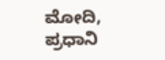ಮೋದಿ, ಪ್ರಧಾನಿ